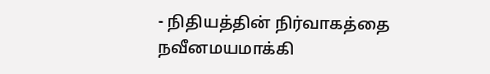- நிதியத்தின் நிர்வாகத்தை நவீனமயமாக்கி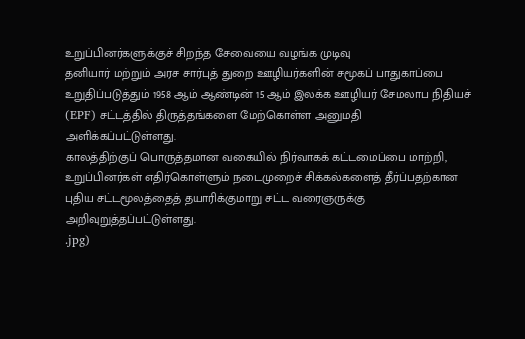உறுப்பினர்களுக்குச் சிறந்த சேவையை வழங்க முடிவு
தனியார் மற்றும் அரச சார்புத் துறை ஊழியர்களின் சமூகப் பாதுகாப்பை உறுதிப்படுத்தும் 1958 ஆம் ஆண்டின் 15 ஆம் இலக்க ஊழியர் சேமலாப நிதியச் (EPF) சட்டத்தில் திருத்தங்களை மேற்கொள்ள அனுமதி அளிக்கப்பட்டுள்ளது.
காலத்திற்குப் பொருத்தமான வகையில் நிர்வாகக் கட்டமைப்பை மாற்றி, உறுப்பினர்கள் எதிர்கொள்ளும் நடைமுறைச் சிக்கல்களைத் தீர்ப்பதற்கான புதிய சட்டமூலத்தைத் தயாரிக்குமாறு சட்ட வரைஞருக்கு அறிவுறுத்தப்பட்டுள்ளது.
.jpg)